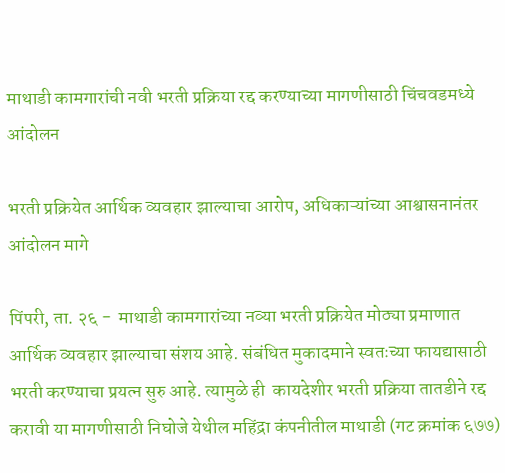माथाडी कामगारांची नवी भरती प्रक्रिया रद्द करण्याच्या मागणीसाठी चिंचवडमध्ये आंदोलन

भरती प्रक्रियेत आर्थिक व्यवहार झाल्याचा आरोप, अधिकाऱ्यांच्या आश्वासनानंतर आंदोलन मागे

पिंपरी, ता. २६ -  माथाडी कामगारांच्या नव्या भरती प्रक्रियेत मोठ्या प्रमाणात आर्थिक व्यवहार झाल्याचा संशय आहे. संबंधित मुकादमाने स्वतःच्या फायद्यासाठी भरती करण्याचा प्रयत्न सुरु आहे. त्यामुळे ही  कायदेशीर भरती प्रक्रिया तातडीने रद्द करावी या मागणीसाठी निघोजे येथील महिंद्रा कंपनीतील माथाडी (गट क्रमांक ६७७)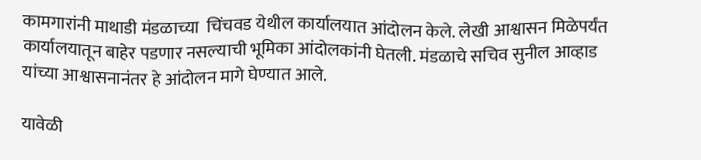कामगारांनी माथाडी मंडळाच्या  चिंचवड येथील कार्यालयात आंदोलन केले. लेखी आश्वासन मिळेपर्यंत कार्यालयातून बाहेर पडणार नसल्याची भूमिका आंदोलकांनी घेतली. मंडळाचे सचिव सुनील आव्हाड यांच्या आश्वासनानंतर हे आंदोलन मागे घेण्यात आले.

यावेळी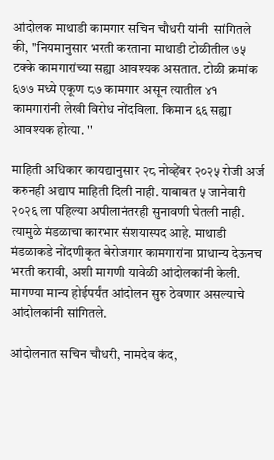आंदोलक माथाडी कामगार सचिन चौधरी यांनी  सांगितले की, ''नियमानुसार भरती करताना माथाडी टोळीतील ७५ टक्के कामगारांच्या सह्या आवश्यक असतात. टोळी क्रमांक ६७७ मध्ये एकूण ८७ कामगार असून त्यातील ४१ कामगारांनी लेखी विरोध नोंदविला. किमान ६६ सह्या आवश्यक होत्या. ''

माहिती अधिकार कायद्यानुसार २८ नोव्हेंबर २०२५ रोजी अर्ज करुनही अद्याप माहिती दिली नाही. याबाबत ५ जानेवारी २०२६ ला पहिल्या अपीलानंतरही सुनावणी घेतली नाही. त्यामुळे मंडळाचा कारभार संशयास्पद आहे. माथाडी मंडळाकडे नोंदणीकृत बेरोजगार कामगारांना प्राधान्य देऊनच भरती करावी, अशी मागणी यावेळी आंदोलकांनी केली. मागण्या मान्य होईपर्यंत आंदोलन सुरु ठेवणार असल्याचे आंदोलकांनी सांगितले.

आंदोलनात सचिन चौधरी, नामदेव कंद,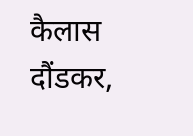कैलास दौंडकर,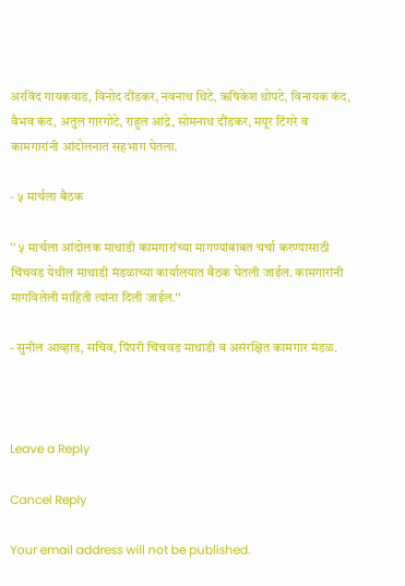अरविंद गायकवाड, विनोद दौंडकर, नवनाथ थिटे, ऋषिकेश थोपटे, विनायक कंद, वैभव कंद, अतुल गारगोटे, राहुल आंद्रे, सोमनाथ दौंडकर, मयूर टिंगरे व कामगारांनी आंदोलनात सहभाग घेतला.

- ५ मार्चला बैठक

'' ५ मार्चला आंदोलक माथाडी कामगारांच्या मागण्यांबाबत चर्चा करण्यासाठी  चिंचवड येथील माथाडी मंडळाच्या कार्यालयात बैठक घेतली जाईल. कामगारांनी मागविलेली माहिती त्यांना दिली जाईल.''

- सुनील आव्हाड, सचिव, पिंपरी चिंचवड माथाडी व असंरक्षित कामगार मंडळ.



Leave a Reply

Cancel Reply

Your email address will not be published.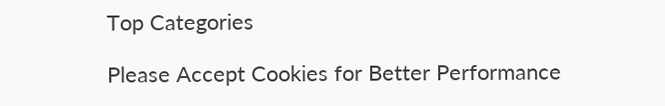Top Categories

Please Accept Cookies for Better Performance